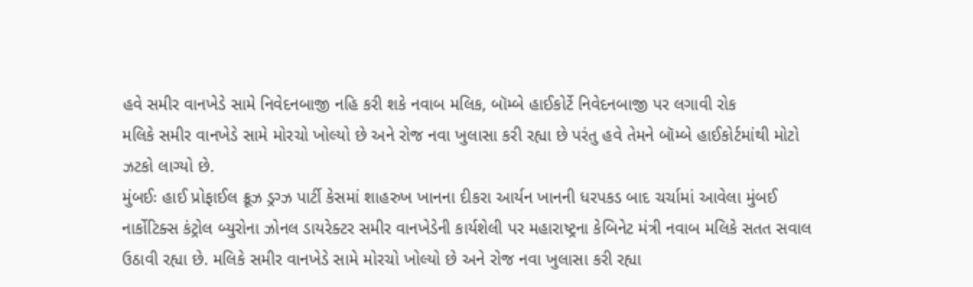હવે સમીર વાનખેડે સામે નિવેદનબાજી નહિ કરી શકે નવાબ મલિક, બૉમ્બે હાઈકોર્ટે નિવેદનબાજી પર લગાવી રોક
મલિકે સમીર વાનખેડે સામે મોરચો ખોલ્યો છે અને રોજ નવા ખુલાસા કરી રહ્યા છે પરંતુ હવે તેમને બૉમ્બે હાઈકોર્ટમાંથી મોટો ઝટકો લાગ્યો છે.
મુંબઈઃ હાઈ પ્રોફાઈલ ક્રૂઝ ડ્રગ્ઝ પાર્ટી કેસમાં શાહરુખ ખાનના દીકરા આર્યન ખાનની ધરપકડ બાદ ચર્ચામાં આવેલા મુંબઈ નાર્કોટિક્સ કંટ્રોલ બ્યુરોના ઝોનલ ડાયરેક્ટર સમીર વાનખેડેની કાર્યશેલી પર મહારાષ્ટ્રના કેબિનેટ મંત્રી નવાબ મલિકે સતત સવાલ ઉઠાવી રહ્યા છે. મલિકે સમીર વાનખેડે સામે મોરચો ખોલ્યો છે અને રોજ નવા ખુલાસા કરી રહ્યા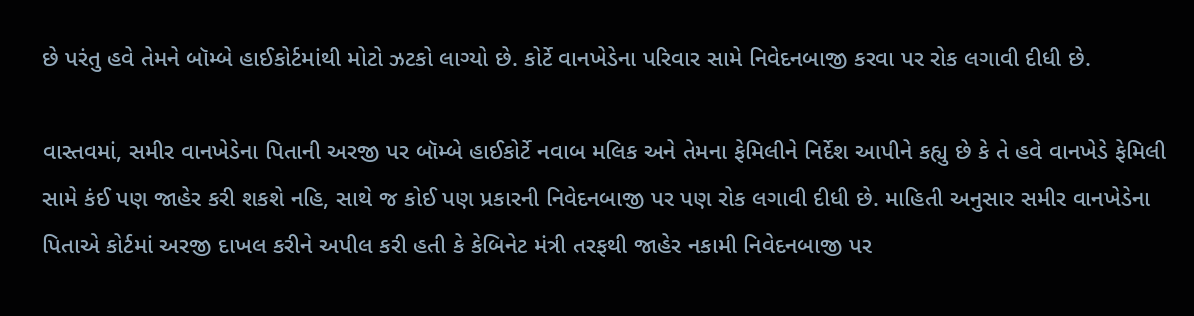છે પરંતુ હવે તેમને બૉમ્બે હાઈકોર્ટમાંથી મોટો ઝટકો લાગ્યો છે. કોર્ટે વાનખેડેના પરિવાર સામે નિવેદનબાજી કરવા પર રોક લગાવી દીધી છે.

વાસ્તવમાં, સમીર વાનખેડેના પિતાની અરજી પર બૉમ્બે હાઈકોર્ટે નવાબ મલિક અને તેમના ફેમિલીને નિર્દેશ આપીને કહ્યુ છે કે તે હવે વાનખેડે ફેમિલી સામે કંઈ પણ જાહેર કરી શકશે નહિ, સાથે જ કોઈ પણ પ્રકારની નિવેદનબાજી પર પણ રોક લગાવી દીધી છે. માહિતી અનુસાર સમીર વાનખેડેના પિતાએ કોર્ટમાં અરજી દાખલ કરીને અપીલ કરી હતી કે કેબિનેટ મંત્રી તરફથી જાહેર નકામી નિવેદનબાજી પર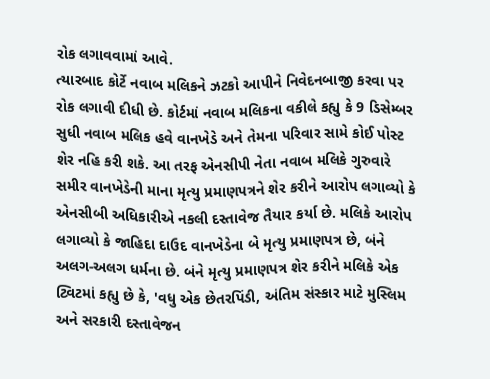રોક લગાવવામાં આવે.
ત્યારબાદ કોર્ટે નવાબ મલિકને ઝટકો આપીને નિવેદનબાજી કરવા પર રોક લગાવી દીધી છે. કોર્ટમાં નવાબ મલિકના વકીલે કહ્યુ કે 9 ડિસેમ્બર સુધી નવાબ મલિક હવે વાનખેડે અને તેમના પરિવાર સામે કોઈ પોસ્ટ શેર નહિ કરી શકે. આ તરફ એનસીપી નેતા નવાબ મલિકે ગુરુવારે સમીર વાનખેડેની માના મૃત્યુ પ્રમાણપત્રને શેર કરીને આરોપ લગાવ્યો કે એનસીબી અધિકારીએ નકલી દસ્તાવેજ તૈયાર કર્યા છે. મલિકે આરોપ લગાવ્યો કે જાહિદા દાઉદ વાનખેડેના બે મૃત્યુ પ્રમાણપત્ર છે, બંને અલગ-અલગ ધર્મના છે. બંને મૃત્યુ પ્રમાણપત્ર શેર કરીને મલિકે એક ટ્વિટમાં કહ્યુ છે કે, 'વધુ એક છેતરપિંડી, અંતિમ સંસ્કાર માટે મુસ્લિમ અને સરકારી દસ્તાવેજન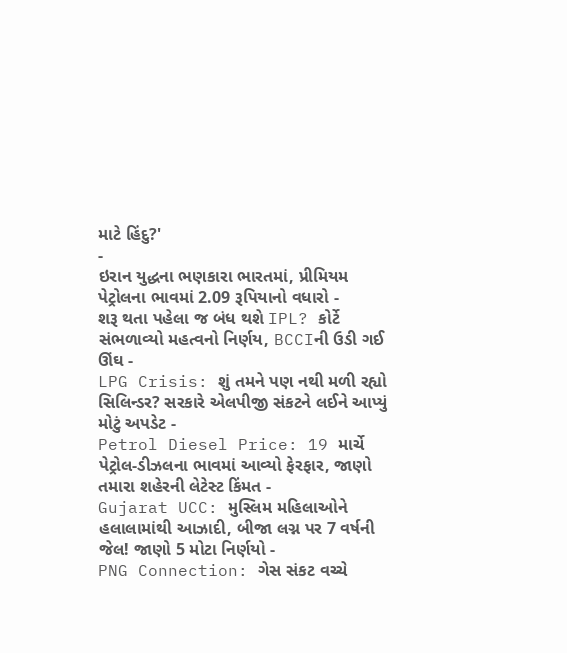માટે હિંદુ?'
-
ઇરાન યુદ્ધના ભણકારા ભારતમાં, પ્રીમિયમ પેટ્રોલના ભાવમાં 2.09 રૂપિયાનો વધારો -
શરૂ થતા પહેલા જ બંધ થશે IPL? કોર્ટે સંભળાવ્યો મહત્વનો નિર્ણય, BCCIની ઉડી ગઈ ઊંઘ -
LPG Crisis: શું તમને પણ નથી મળી રહ્યો સિલિન્ડર? સરકારે એલપીજી સંકટને લઈને આપ્યું મોટું અપડેટ -
Petrol Diesel Price: 19 માર્ચે પેટ્રોલ-ડીઝલના ભાવમાં આવ્યો ફેરફાર, જાણો તમારા શહેરની લેટેસ્ટ કિંમત -
Gujarat UCC: મુસ્લિમ મહિલાઓને હલાલામાંથી આઝાદી, બીજા લગ્ન પર 7 વર્ષની જેલ! જાણો 5 મોટા નિર્ણયો -
PNG Connection: ગેસ સંકટ વચ્ચે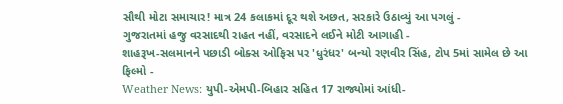સૌથી મોટા સમાચાર! માત્ર 24 કલાકમાં દૂર થશે અછત, સરકારે ઉઠાવ્યું આ પગલું -
ગુજરાતમાં હજુ વરસાદથી રાહત નહીં, વરસાદને લઈને મોટી આગાહી -
શાહરૂખ-સલમાનને પછાડી બોક્સ ઓફિસ પર 'ધુરંધર' બન્યો રણવીર સિંહ, ટોપ 5માં સામેલ છે આ ફિલ્મો -
Weather News: યુપી-એમપી-બિહાર સહિત 17 રાજ્યોમાં આંધી-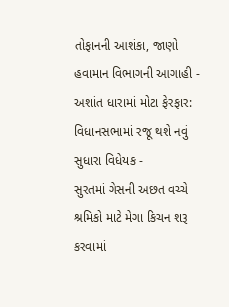તોફાનની આશંકા, જાણો હવામાન વિભાગની આગાહી -
અશાંત ધારામાં મોટા ફેરફાર: વિધાનસભામાં રજૂ થશે નવું સુધારા વિધેયક -
સુરતમાં ગેસની અછત વચ્ચે શ્રમિકો માટે મેગા કિચન શરૂ કરવામાં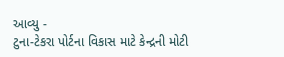આવ્યુ -
ટુના-ટેકરા પોર્ટના વિકાસ માટે કેન્દ્રની મોટી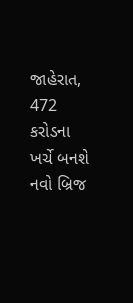જાહેરાત, 472 કરોડના ખર્ચે બનશે નવો બ્રિજ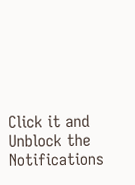Click it and Unblock the Notifications